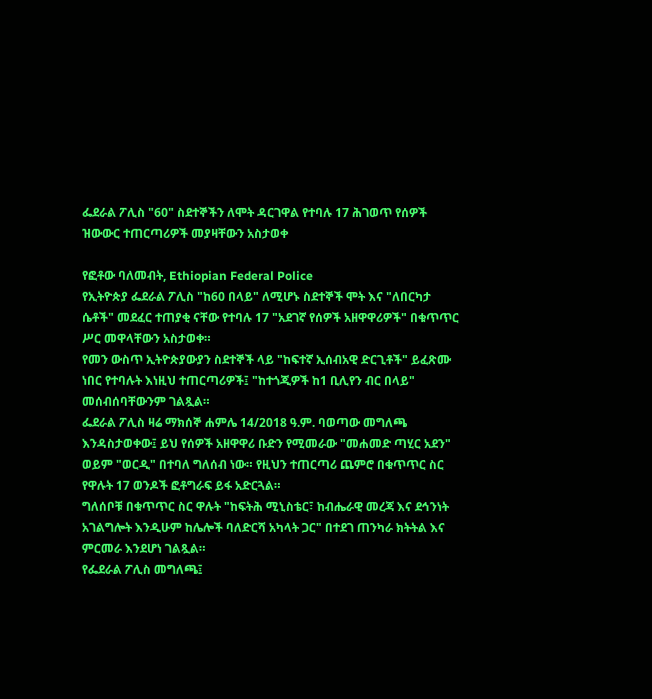ፌደራል ፖሊስ "60" ስደተኞችን ለሞት ዳርገዋል የተባሉ 17 ሕገወጥ የሰዎች ዝውውር ተጠርጣሪዎች መያዛቸውን አስታወቀ

የፎቶው ባለመብት, Ethiopian Federal Police
የኢትዮጵያ ፌደራል ፖሊስ "ከ60 በላይ" ለሚሆኑ ስደተኞች ሞት እና "ለበርካታ ሴቶች" መደፈር ተጠያቂ ናቸው የተባሉ 17 "አደገኛ የሰዎች አዘዋዋሪዎች" በቁጥጥር ሥር መዋላቸውን አስታወቀ።
የመን ውስጥ ኢትዮጵያውያን ስደተኞች ላይ "ከፍተኛ ኢሰብአዊ ድርጊቶች" ይፈጽሙ ነበር የተባሉት እነዚህ ተጠርጣሪዎች፤ "ከተጎጂዎች ከ1 ቢሊየን ብር በላይ" መሰብሰባቸውንም ገልጿል።
ፌደራል ፖሊስ ዛሬ ማክሰኞ ሐምሌ 14/2018 ዓ.ም. ባወጣው መግለጫ እንዳስታወቀው፤ ይህ የሰዎች አዘዋዋሪ ቡድን የሚመራው "መሐመድ ጣሂር አደን" ወይም "ወርዲ" በተባለ ግለሰብ ነው። የዚህን ተጠርጣሪ ጨምሮ በቁጥጥር ስር የዋሉት 17 ወንዶች ፎቶግራፍ ይፋ አድርጓል።
ግለሰቦቹ በቁጥጥር ስር ዋሉት "ከፍትሕ ሚኒስቴር፣ ከብሔራዊ መረጃ እና ደኅንነት አገልግሎት እንዲሁም ከሌሎች ባለድርሻ አካላት ጋር" በተደገ ጠንካራ ክትትል እና ምርመራ እንደሆነ ገልጿል።
የፌደራል ፖሊስ መግለጫ፤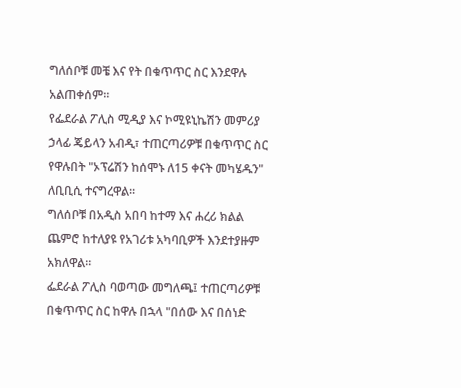ግለሰቦቹ መቼ እና የት በቁጥጥር ስር እንደዋሉ አልጠቀሰም።
የፌደራል ፖሊስ ሚዲያ እና ኮሚዩኒኬሽን መምሪያ ኃላፊ ጄይላን አብዲ፣ ተጠርጣሪዎቹ በቁጥጥር ስር የዋሉበት "ኦፕሬሽን ከሰሞኑ ለ15 ቀናት መካሄዱን" ለቢቢሲ ተናግረዋል።
ግለሰቦቹ በአዲስ አበባ ከተማ እና ሐረሪ ክልል ጨምሮ ከተለያዩ የአገሪቱ አካባቢዎች እንደተያዙም አክለዋል።
ፌደራል ፖሊስ ባወጣው መግለጫ፤ ተጠርጣሪዎቹ በቁጥጥር ስር ከዋሉ በኋላ "በሰው እና በሰነድ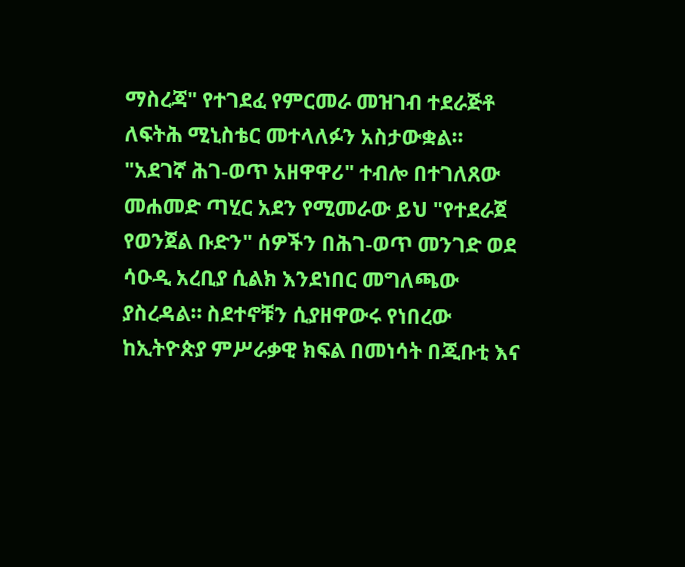ማስረጃ" የተገደፈ የምርመራ መዝገብ ተደራጅቶ ለፍትሕ ሚኒስቴር መተላለፉን አስታውቋል።
"አደገኛ ሕገ-ወጥ አዘዋዋሪ" ተብሎ በተገለጸው መሐመድ ጣሂር አደን የሚመራው ይህ "የተደራጀ የወንጀል ቡድን" ሰዎችን በሕገ-ወጥ መንገድ ወደ ሳዑዲ አረቢያ ሲልክ እንደነበር መግለጫው ያስረዳል። ስደተኖቹን ሲያዘዋውሩ የነበረው ከኢትዮጵያ ምሥራቃዊ ክፍል በመነሳት በጂቡቲ እና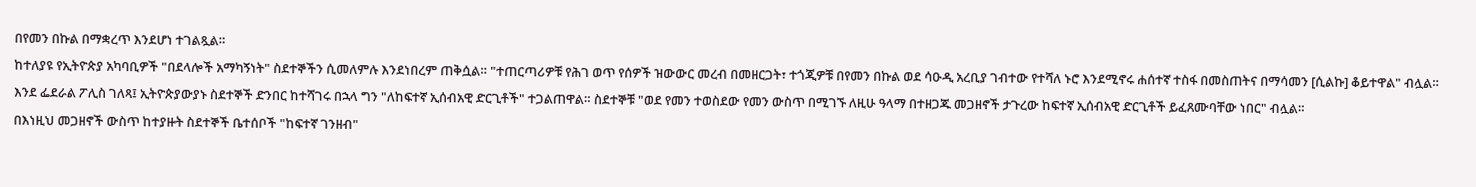በየመን በኩል በማቋረጥ እንደሆነ ተገልጿል።
ከተለያዩ የኢትዮጵያ አካባቢዎች "በደላሎች አማካኝነት" ስደተኞችን ሲመለምሉ እንደነበረም ጠቅሷል። "ተጠርጣሪዎቹ የሕገ ወጥ የሰዎች ዝውውር መረብ በመዘርጋት፣ ተጎጂዎቹ በየመን በኩል ወደ ሳዑዲ አረቢያ ገብተው የተሻለ ኑሮ እንደሚኖሩ ሐሰተኛ ተስፋ በመስጠትና በማሳመን [ሲልኩ] ቆይተዋል" ብሏል።
እንደ ፌደራል ፖሊስ ገለጻ፤ ኢትዮጵያውያኑ ስደተኞች ድንበር ከተሻገሩ በኋላ ግን "ለከፍተኛ ኢሰብአዊ ድርጊቶች" ተጋልጠዋል። ስደተኞቹ "ወደ የመን ተወስደው የመን ውስጥ በሚገኙ ለዚሁ ዓላማ በተዘጋጁ መጋዘኖች ታጉረው ከፍተኛ ኢሰብአዊ ድርጊቶች ይፈጸሙባቸው ነበር" ብሏል።
በእነዚህ መጋዘኖች ውስጥ ከተያዙት ስደተኞች ቤተሰቦች "ከፍተኛ ገንዘብ"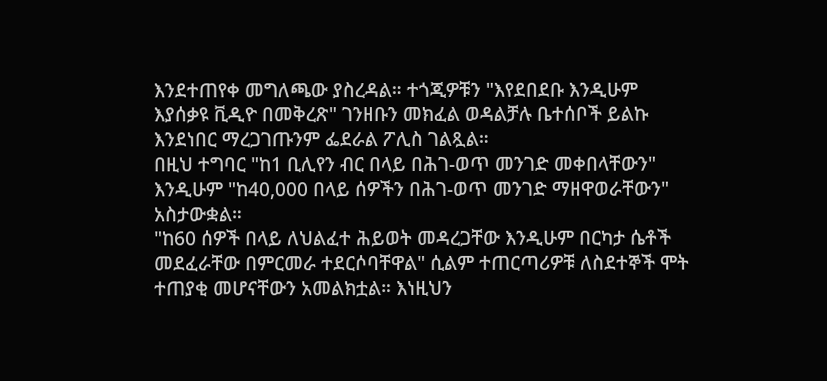እንደተጠየቀ መግለጫው ያስረዳል። ተጎጂዎቹን "እየደበደቡ እንዲሁም እያሰቃዩ ቪዲዮ በመቅረጽ" ገንዘቡን መክፈል ወዳልቻሉ ቤተሰቦች ይልኩ እንደነበር ማረጋገጡንም ፌደራል ፖሊስ ገልጿል።
በዚህ ተግባር "ከ1 ቢሊየን ብር በላይ በሕገ-ወጥ መንገድ መቀበላቸውን" እንዲሁም "ከ40,000 በላይ ሰዎችን በሕገ-ወጥ መንገድ ማዘዋወራቸውን" አስታውቋል።
"ከ60 ሰዎች በላይ ለህልፈተ ሕይወት መዳረጋቸው እንዲሁም በርካታ ሴቶች መደፈራቸው በምርመራ ተደርሶባቸዋል" ሲልም ተጠርጣሪዎቹ ለስደተኞች ሞት ተጠያቂ መሆናቸውን አመልክቷል። እነዚህን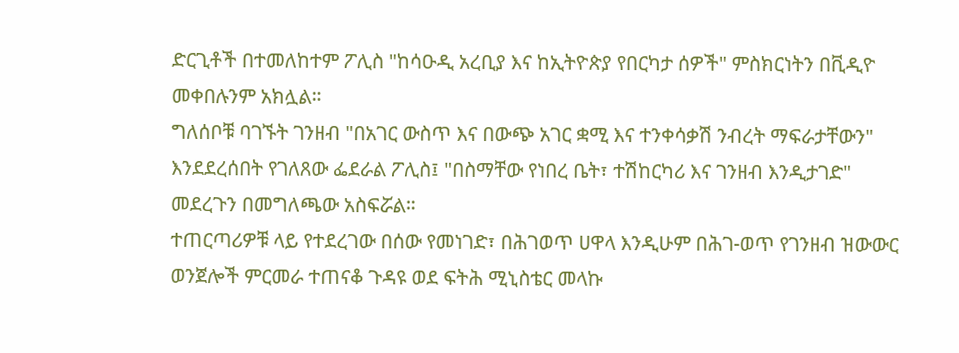ድርጊቶች በተመለከተም ፖሊስ "ከሳዑዲ አረቢያ እና ከኢትዮጵያ የበርካታ ሰዎች" ምስክርነትን በቪዲዮ መቀበሉንም አክሏል።
ግለሰቦቹ ባገኙት ገንዘብ "በአገር ውስጥ እና በውጭ አገር ቋሚ እና ተንቀሳቃሽ ንብረት ማፍራታቸውን" እንደደረሰበት የገለጸው ፌደራል ፖሊስ፤ "በስማቸው የነበረ ቤት፣ ተሽከርካሪ እና ገንዘብ እንዲታገድ" መደረጉን በመግለጫው አስፍሯል።
ተጠርጣሪዎቹ ላይ የተደረገው በሰው የመነገድ፣ በሕገወጥ ሀዋላ እንዲሁም በሕገ-ወጥ የገንዘብ ዝውውር ወንጀሎች ምርመራ ተጠናቆ ጉዳዩ ወደ ፍትሕ ሚኒስቴር መላኩ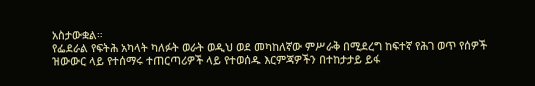አስታውቋል።
የፌደራል የፍትሕ አካላት ካለፉት ወራት ወዲህ ወደ መካከለኛው ምሥራቅ በሚደረግ ከፍተኛ የሕገ ወጥ የሰዎች ዝውውር ላይ የተሰማሩ ተጠርጣሪዎች ላይ የተወሰዱ እርምጃዎችን በተከታታይ ይፋ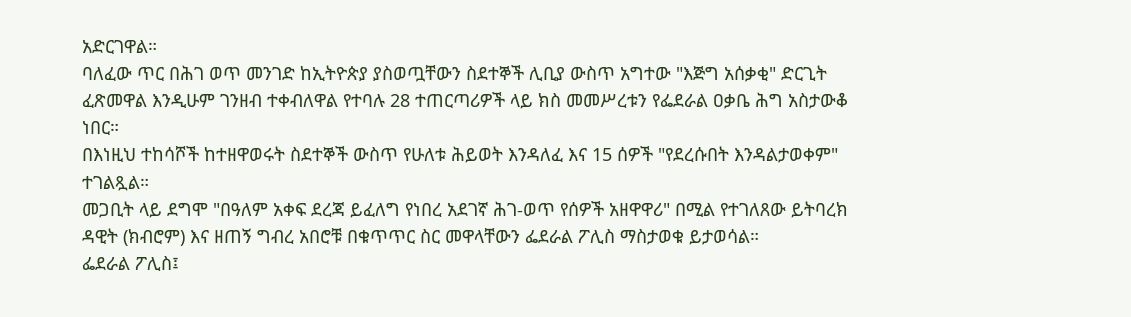አድርገዋል።
ባለፈው ጥር በሕገ ወጥ መንገድ ከኢትዮጵያ ያስወጧቸውን ስደተኞች ሊቢያ ውስጥ አግተው "እጅግ አሰቃቂ" ድርጊት ፈጽመዋል እንዲሁም ገንዘብ ተቀብለዋል የተባሉ 28 ተጠርጣሪዎች ላይ ክስ መመሥረቱን የፌደራል ዐቃቤ ሕግ አስታውቆ ነበር።
በእነዚህ ተከሳሾች ከተዘዋወሩት ስደተኞች ውስጥ የሁለቱ ሕይወት እንዳለፈ እና 15 ሰዎች "የደረሱበት እንዳልታወቀም" ተገልጿል።
መጋቢት ላይ ደግሞ "በዓለም አቀፍ ደረጃ ይፈለግ የነበረ አደገኛ ሕገ-ወጥ የሰዎች አዘዋዋሪ" በሚል የተገለጸው ይትባረክ ዳዊት (ክብሮም) እና ዘጠኝ ግብረ አበሮቹ በቁጥጥር ስር መዋላቸውን ፌደራል ፖሊስ ማስታወቁ ይታወሳል።
ፌደራል ፖሊስ፤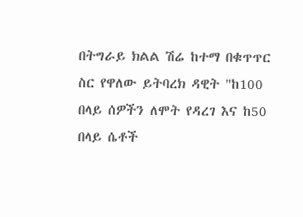በትግራይ ክልል ሽሬ ከተማ በቁጥጥር ስር የዋለው ይትባረክ ዳዊት "ከ100 በላይ ሰዎችን ለሞት የዳረገ እና ከ50 በላይ ሴቶች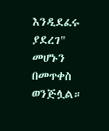እንዲደፈሩ ያደረገ" መሆኑን በመጥቀስ ወንጅሏል።